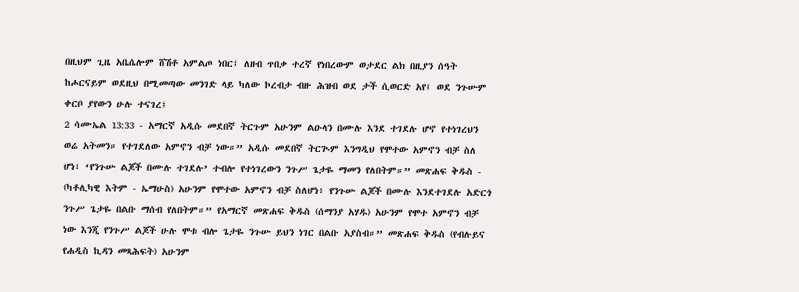በዚህም ጊዜ አቤሴሎም ሸሽቶ አምልጦ ነበር፤ ለዘብ ጥበቃ ተረኛ የነበረውም ወታደር ልክ በዚያን ሰዓት ከሖርናይም ወደዚህ በሚመጣው መንገድ ላይ ካለው ኮረብታ ብዙ ሕዝብ ወደ ታች ሲወርድ አየ፤ ወደ ንጉሡም ቀርቦ ያየውን ሁሉ ተናገረ፤
2 ሳሙኤል 13:33 - አማርኛ አዲሱ መደበኛ ትርጉም አሁንም ልዑላን በሙሉ እንደ ተገደሉ ሆኖ የተነገረህን ወሬ አትመን። የተገደለው አምኖን ብቻ ነው።” አዲሱ መደበኛ ትርጒም እንግዲህ የሞተው አምኖን ብቻ ስለ ሆነ፣ ‘የንጉሡ ልጆች በሙሉ ተገደሉ’ ተብሎ የተነገረውን ንጉሥ ጌታዬ ማመን የለበትም።” መጽሐፍ ቅዱስ - (ካቶሊካዊ እትም - ኤማሁስ) አሁንም የሞተው አምኖን ብቻ ስለሆነ፥ የንጉሡ ልጆች በሙሉ እንደተገደሉ አድርጎ ንጉሥ ጌታዬ በልቡ ማሰብ የለበትም።” የአማርኛ መጽሐፍ ቅዱስ (ሰማንያ አሃዱ) አሁንም የሞተ አምኖን ብቻ ነው እንጂ የንጉሥ ልጆች ሁሉ ሞቱ ብሎ ጌታዬ ንጉሡ ይህን ነገር በልቡ አያስብ።” መጽሐፍ ቅዱስ (የብሉይና የሐዲስ ኪዳን መጻሕፍት) አሁንም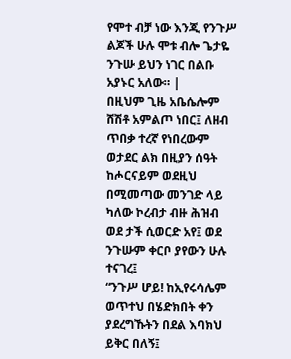የሞተ ብቻ ነው እንጂ የንጉሥ ልጆች ሁሉ ሞቱ ብሎ ጌታዬ ንጉሡ ይህን ነገር በልቡ አያኑር አለው። |
በዚህም ጊዜ አቤሴሎም ሸሽቶ አምልጦ ነበር፤ ለዘብ ጥበቃ ተረኛ የነበረውም ወታደር ልክ በዚያን ሰዓት ከሖርናይም ወደዚህ በሚመጣው መንገድ ላይ ካለው ኮረብታ ብዙ ሕዝብ ወደ ታች ሲወርድ አየ፤ ወደ ንጉሡም ቀርቦ ያየውን ሁሉ ተናገረ፤
“ንጉሥ ሆይ! ከኢየሩሳሌም ወጥተህ በሄድክበት ቀን ያደረግኹትን በደል እባክህ ይቅር በለኝ፤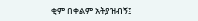ቂም በቀልም አትያዝብኝ፤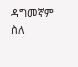ዳግመኛም ስለ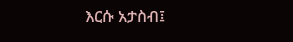እርሱ አታስብ፤